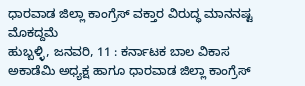ಧಾರವಾಡ ಜಿಲ್ಲಾ ಕಾಂಗ್ರೆಸ್ ವಕ್ತಾರ ವಿರುದ್ಧ ಮಾನನಷ್ಟ ಮೊಕದ್ದಮೆ
ಹುಬ್ಬಳ್ಳಿ, ಜನವರಿ, 11 : ಕರ್ನಾಟಕ ಬಾಲ ವಿಕಾಸ ಅಕಾಡೆಮಿ ಅಧ್ಯಕ್ಷ ಹಾಗೂ ಧಾರವಾಡ ಜಿಲ್ಲಾ ಕಾಂಗ್ರೆಸ್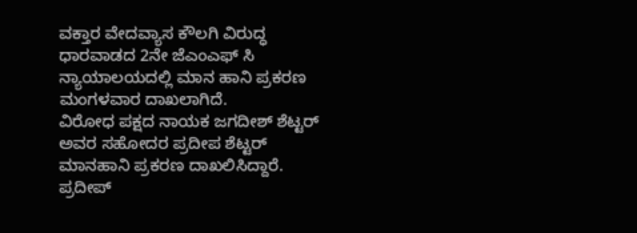ವಕ್ತಾರ ವೇದವ್ಯಾಸ ಕೌಲಗಿ ವಿರುದ್ಧ ಧಾರವಾಡದ 2ನೇ ಜೆಎಂಎಫ್ ಸಿ ನ್ಯಾಯಾಲಯದಲ್ಲಿ ಮಾನ ಹಾನಿ ಪ್ರಕರಣ ಮಂಗಳವಾರ ದಾಖಲಾಗಿದೆ.
ವಿರೋಧ ಪಕ್ಷದ ನಾಯಕ ಜಗದೀಶ್ ಶೆಟ್ಟರ್ ಅವರ ಸಹೋದರ ಪ್ರದೀಪ ಶೆಟ್ಟರ್ ಮಾನಹಾನಿ ಪ್ರಕರಣ ದಾಖಲಿಸಿದ್ದಾರೆ. ಪ್ರದೀಪ್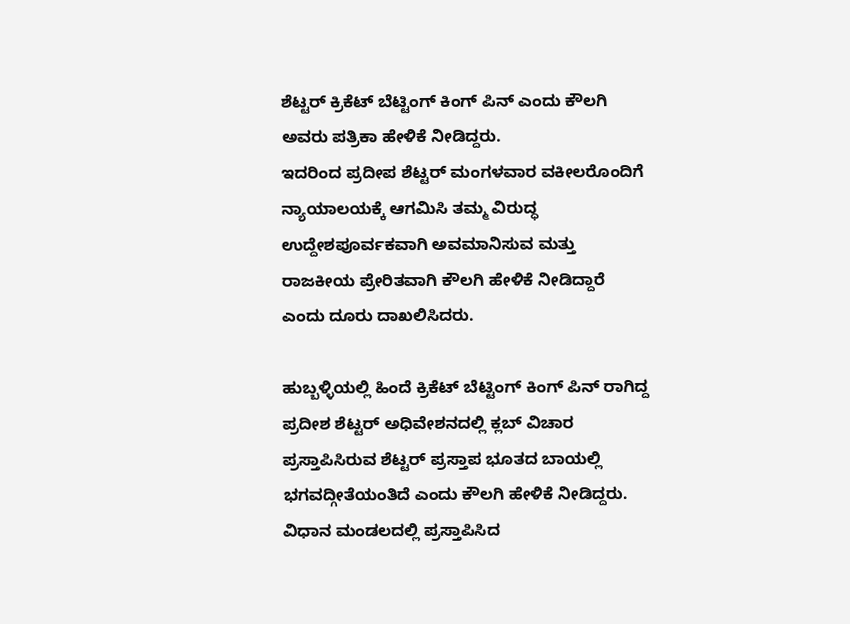ಶೆಟ್ಟರ್ ಕ್ರಿಕೆಟ್ ಬೆಟ್ಟಿಂಗ್ ಕಿಂಗ್ ಪಿನ್ ಎಂದು ಕೌಲಗಿ ಅವರು ಪತ್ರಿಕಾ ಹೇಳಿಕೆ ನೀಡಿದ್ದರು.
ಇದರಿಂದ ಪ್ರದೀಪ ಶೆಟ್ಟರ್ ಮಂಗಳವಾರ ವಕೀಲರೊಂದಿಗೆ ನ್ಯಾಯಾಲಯಕ್ಕೆ ಆಗಮಿಸಿ ತಮ್ಮ ವಿರುದ್ಧ ಉದ್ದೇಶಪೂರ್ವಕವಾಗಿ ಅವಮಾನಿಸುವ ಮತ್ತು ರಾಜಕೀಯ ಪ್ರೇರಿತವಾಗಿ ಕೌಲಗಿ ಹೇಳಿಕೆ ನೀಡಿದ್ದಾರೆ ಎಂದು ದೂರು ದಾಖಲಿಸಿದರು.

ಹುಬ್ಬಳ್ಳಿಯಲ್ಲಿ ಹಿಂದೆ ಕ್ರಿಕೆಟ್ ಬೆಟ್ಟಿಂಗ್ ಕಿಂಗ್ ಪಿನ್ ರಾಗಿದ್ದ ಪ್ರದೀಶ ಶೆಟ್ಟರ್ ಅಧಿವೇಶನದಲ್ಲಿ ಕ್ಲಬ್ ವಿಚಾರ ಪ್ರಸ್ತಾಪಿಸಿರುವ ಶೆಟ್ಟರ್ ಪ್ರಸ್ತಾಪ ಭೂತದ ಬಾಯಲ್ಲಿ ಭಗವದ್ಗೀತೆಯಂತಿದೆ ಎಂದು ಕೌಲಗಿ ಹೇಳಿಕೆ ನೀಡಿದ್ದರು.
ವಿಧಾನ ಮಂಡಲದಲ್ಲಿ ಪ್ರಸ್ತಾಪಿಸಿದ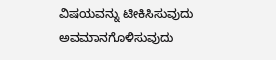ವಿಷಯವನ್ನು ಟೀಕಿಸಿಸುವುದು ಅವಮಾನಗೊಳಿಸುವುದು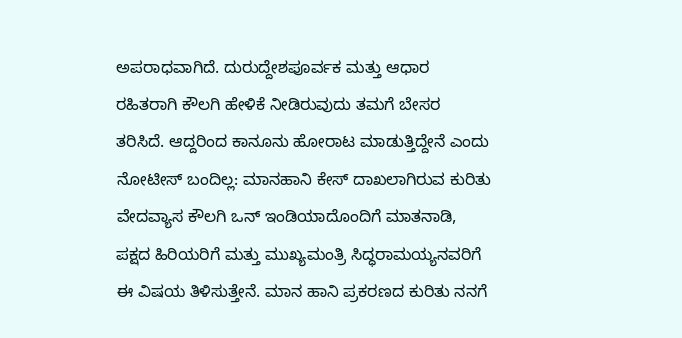ಅಪರಾಧವಾಗಿದೆ. ದುರುದ್ದೇಶಪೂರ್ವಕ ಮತ್ತು ಆಧಾರ ರಹಿತರಾಗಿ ಕೌಲಗಿ ಹೇಳಿಕೆ ನೀಡಿರುವುದು ತಮಗೆ ಬೇಸರ ತರಿಸಿದೆ. ಆದ್ದರಿಂದ ಕಾನೂನು ಹೋರಾಟ ಮಾಡುತ್ತಿದ್ದೇನೆ ಎಂದು
ನೋಟೀಸ್ ಬಂದಿಲ್ಲ: ಮಾನಹಾನಿ ಕೇಸ್ ದಾಖಲಾಗಿರುವ ಕುರಿತು ವೇದವ್ಯಾಸ ಕೌಲಗಿ ಒನ್ ಇಂಡಿಯಾದೊಂದಿಗೆ ಮಾತನಾಡಿ, ಪಕ್ಷದ ಹಿರಿಯರಿಗೆ ಮತ್ತು ಮುಖ್ಯಮಂತ್ರಿ ಸಿದ್ಧರಾಮಯ್ಯನವರಿಗೆ ಈ ವಿಷಯ ತಿಳಿಸುತ್ತೇನೆ. ಮಾನ ಹಾನಿ ಪ್ರಕರಣದ ಕುರಿತು ನನಗೆ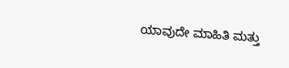ಯಾವುದೇ ಮಾಹಿತಿ ಮತ್ತು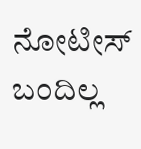ನೋಟೀಸ್ ಬಂದಿಲ್ಲ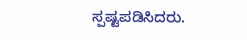ಸ್ಪಷ್ಟಪಡಿಸಿದರು.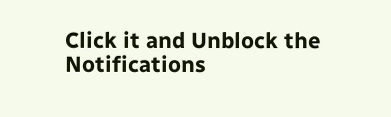Click it and Unblock the Notifications